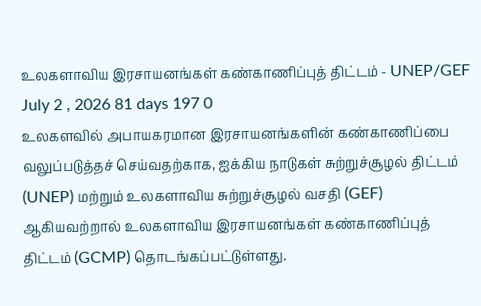உலகளாவிய இரசாயனங்கள் கண்காணிப்புத் திட்டம் - UNEP/GEF
July 2 , 2026 81 days 197 0
உலகளவில் அபாயகரமான இரசாயனங்களின் கண்காணிப்பை வலுப்படுத்தச் செய்வதற்காக, ஐக்கிய நாடுகள் சுற்றுச்சூழல் திட்டம் (UNEP) மற்றும் உலகளாவிய சுற்றுச்சூழல் வசதி (GEF) ஆகியவற்றால் உலகளாவிய இரசாயனங்கள் கண்காணிப்புத் திட்டம் (GCMP) தொடங்கப்பட்டுள்ளது.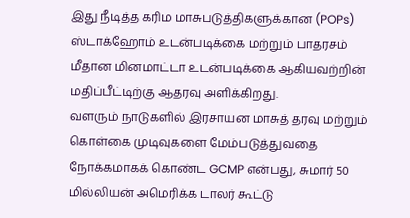இது நீடித்த கரிம மாசுபடுத்திகளுக்கான (POPs) ஸ்டாக்ஹோம் உடன்படிக்கை மற்றும் பாதரசம் மீதான மினமாட்டா உடன்படிக்கை ஆகியவற்றின் மதிப்பீட்டிற்கு ஆதரவு அளிக்கிறது.
வளரும் நாடுகளில் இரசாயன மாசுத் தரவு மற்றும் கொள்கை முடிவுகளை மேம்படுத்துவதை நோக்கமாகக் கொண்ட GCMP என்பது, சுமார் 50 மில்லியன் அமெரிக்க டாலர் கூட்டு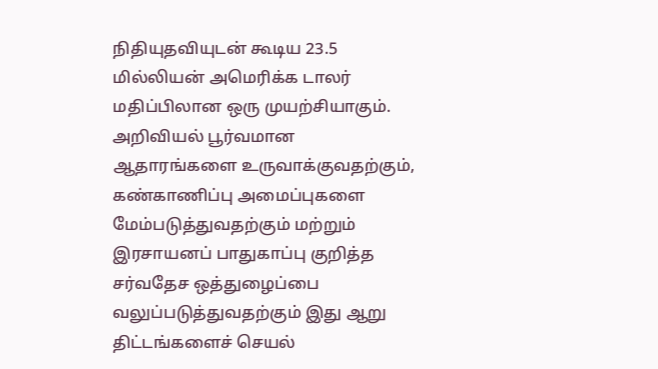நிதியுதவியுடன் கூடிய 23.5 மில்லியன் அமெரிக்க டாலர் மதிப்பிலான ஒரு முயற்சியாகும்.
அறிவியல் பூர்வமான ஆதாரங்களை உருவாக்குவதற்கும், கண்காணிப்பு அமைப்புகளை மேம்படுத்துவதற்கும் மற்றும் இரசாயனப் பாதுகாப்பு குறித்த சர்வதேச ஒத்துழைப்பை வலுப்படுத்துவதற்கும் இது ஆறு திட்டங்களைச் செயல்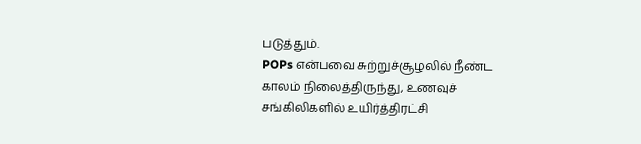படுத்தும்.
POPs என்பவை சுற்றுச்சூழலில் நீண்ட காலம் நிலைத்திருந்து, உணவுச் சங்கிலிகளில் உயிர்த்திரட்சி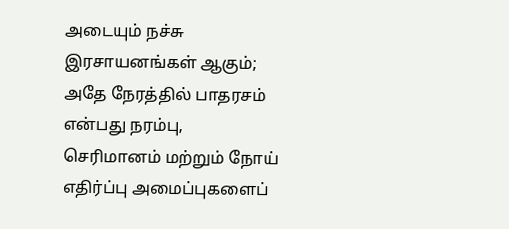அடையும் நச்சு இரசாயனங்கள் ஆகும்; அதே நேரத்தில் பாதரசம் என்பது நரம்பு, செரிமானம் மற்றும் நோய் எதிர்ப்பு அமைப்புகளைப்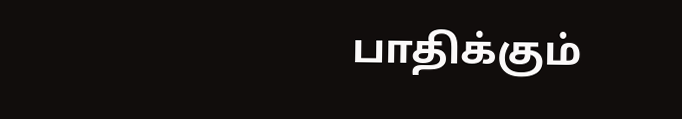பாதிக்கும்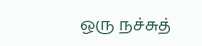ஒரு நச்சுத்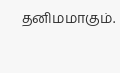தனிமமாகும்.